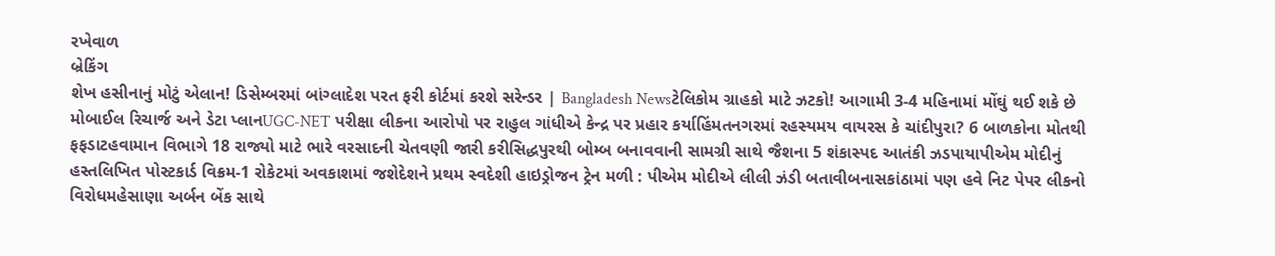રખેવાળ
બ્રેકિંગ
શેખ હસીનાનું મોટું એલાન! ડિસેમ્બરમાં બાંગ્લાદેશ પરત ફરી કોર્ટમાં કરશે સરેન્ડર | Bangladesh Newsટેલિકોમ ગ્રાહકો માટે ઝટકો! આગામી 3-4 મહિનામાં મોંઘું થઈ શકે છે મોબાઈલ રિચાર્જ અને ડેટા પ્લાનUGC-NET પરીક્ષા લીકના આરોપો પર રાહુલ ગાંધીએ કેન્દ્ર પર પ્રહાર કર્યાહિંમતનગરમાં રહસ્યમય વાયરસ કે ચાંદીપુરા? 6 બાળકોના મોતથી ફફડાટહવામાન વિભાગે 18 રાજ્યો માટે ભારે વરસાદની ચેતવણી જારી કરીસિદ્ધપુરથી બોમ્બ બનાવવાની સામગ્રી સાથે જૈશના 5 શંકાસ્પદ આતંકી ઝડપાયાપીએમ મોદીનું હસ્તલિખિત પોસ્ટકાર્ડ વિક્રમ-1 રોકેટમાં અવકાશમાં જશેદેશને પ્રથમ સ્વદેશી હાઇડ્રોજન ટ્રેન મળી : પીએમ મોદીએ લીલી ઝંડી બતાવીબનાસકાંઠામાં પણ હવે નિટ પેપર લીકનો વિરોધમહેસાણા અર્બન બેંક સાથે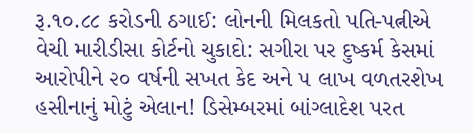રૂ.૧૦.૮૮ કરોડની ઠગાઈ: લોનની મિલકતો પતિ-પત્નીએ વેચી મારીડીસા કોર્ટનો ચુકાદો: સગીરા પર દુષ્કર્મ કેસમાં આરોપીને ૨૦ વર્ષની સખત કેદ અને ૫ લાખ વળતરશેખ હસીનાનું મોટું એલાન! ડિસેમ્બરમાં બાંગ્લાદેશ પરત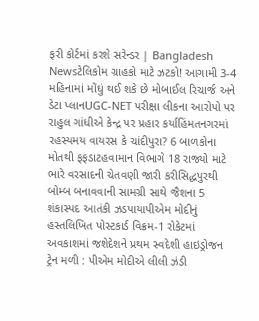ફરી કોર્ટમાં કરશે સરેન્ડર | Bangladesh Newsટેલિકોમ ગ્રાહકો માટે ઝટકો! આગામી 3-4 મહિનામાં મોંઘું થઈ શકે છે મોબાઈલ રિચાર્જ અને ડેટા પ્લાનUGC-NET પરીક્ષા લીકના આરોપો પર રાહુલ ગાંધીએ કેન્દ્ર પર પ્રહાર કર્યાહિંમતનગરમાં રહસ્યમય વાયરસ કે ચાંદીપુરા? 6 બાળકોના મોતથી ફફડાટહવામાન વિભાગે 18 રાજ્યો માટે ભારે વરસાદની ચેતવણી જારી કરીસિદ્ધપુરથી બોમ્બ બનાવવાની સામગ્રી સાથે જૈશના 5 શંકાસ્પદ આતંકી ઝડપાયાપીએમ મોદીનું હસ્તલિખિત પોસ્ટકાર્ડ વિક્રમ-1 રોકેટમાં અવકાશમાં જશેદેશને પ્રથમ સ્વદેશી હાઇડ્રોજન ટ્રેન મળી : પીએમ મોદીએ લીલી ઝંડી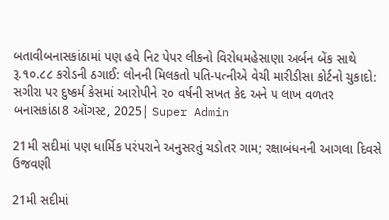બતાવીબનાસકાંઠામાં પણ હવે નિટ પેપર લીકનો વિરોધમહેસાણા અર્બન બેંક સાથે રૂ.૧૦.૮૮ કરોડની ઠગાઈ: લોનની મિલકતો પતિ-પત્નીએ વેચી મારીડીસા કોર્ટનો ચુકાદો: સગીરા પર દુષ્કર્મ કેસમાં આરોપીને ૨૦ વર્ષની સખત કેદ અને ૫ લાખ વળતર
બનાસકાંઠા8 ઑગસ્ટ, 2025| Super Admin

21મી સદીમાં પણ ધાર્મિક પરંપરાને અનુસરતું ચડોતર ગામ; રક્ષાબંધનની આગલા દિવસે ઉજવણી

21મી સદીમાં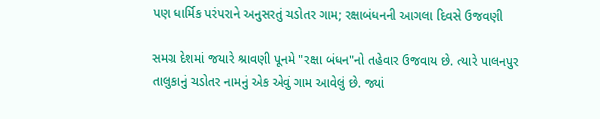પણ ધાર્મિક પરંપરાને અનુસરતું ચડોતર ગામ; રક્ષાબંધનની આગલા દિવસે ઉજવણી

સમગ્ર દેશમાં જયારે શ્રાવણી પૂનમે "રક્ષા બંધન"નો તહેવાર ઉજવાય છે. ત્યારે પાલનપુર તાલુકાનું ચડોતર નામનું એક એવું ગામ આવેલું છે. જ્યાં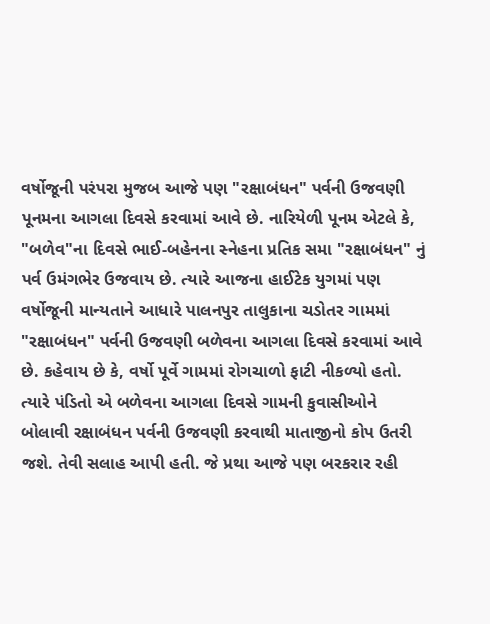વર્ષોજૂની પરંપરા મુજબ આજે પણ "રક્ષાબંધન" પર્વની ઉજવણી પૂનમના આગલા દિવસે કરવામાં આવે છે. નારિયેળી પૂનમ એટલે કે, "બળેવ"ના દિવસે ભાઈ-બહેનના સ્નેહના પ્રતિક સમા "રક્ષાબંધન" નું પર્વ ઉમંગભેર ઉજવાય છે. ત્યારે આજના હાઈટેક યુગમાં પણ વર્ષોજૂની માન્યતાને આધારે પાલનપુર તાલુકાના ચડોતર ગામમાં "રક્ષાબંધન" પર્વની ઉજવણી બળેવના આગલા દિવસે કરવામાં આવે છે. કહેવાય છે કે, વર્ષો પૂર્વે ગામમાં રોગચાળો ફાટી નીકળ્યો હતો. ત્યારે પંડિતો એ બળેવના આગલા દિવસે ગામની કુવાસીઓને બોલાવી રક્ષાબંધન પર્વની ઉજવણી કરવાથી માતાજીનો કોપ ઉતરી જશે. તેવી સલાહ આપી હતી. જે પ્રથા આજે પણ બરકરાર રહી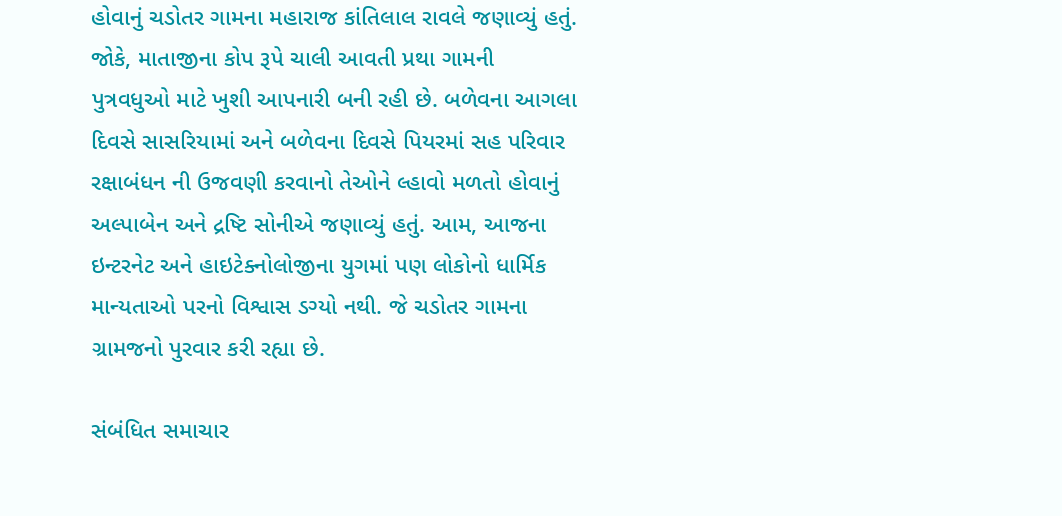હોવાનું ચડોતર ગામના મહારાજ કાંતિલાલ રાવલે જણાવ્યું હતું. જોકે, માતાજીના કોપ રૂપે ચાલી આવતી પ્રથા ગામની પુત્રવધુઓ માટે ખુશી આપનારી બની રહી છે. બળેવના આગલા દિવસે સાસરિયામાં અને બળેવના દિવસે પિયરમાં સહ પરિવાર રક્ષાબંધન ની ઉજવણી કરવાનો તેઓને લ્હાવો મળતો હોવાનું અલ્પાબેન અને દ્રષ્ટિ સોનીએ જણાવ્યું હતું. આમ, આજના ઇન્ટરનેટ અને હાઇટેક્નોલોજીના યુગમાં પણ લોકોનો ધાર્મિક માન્યતાઓ પરનો વિશ્વાસ ડગ્યો નથી. જે ચડોતર ગામના ગ્રામજનો પુરવાર કરી રહ્યા છે.

સંબંધિત સમાચાર